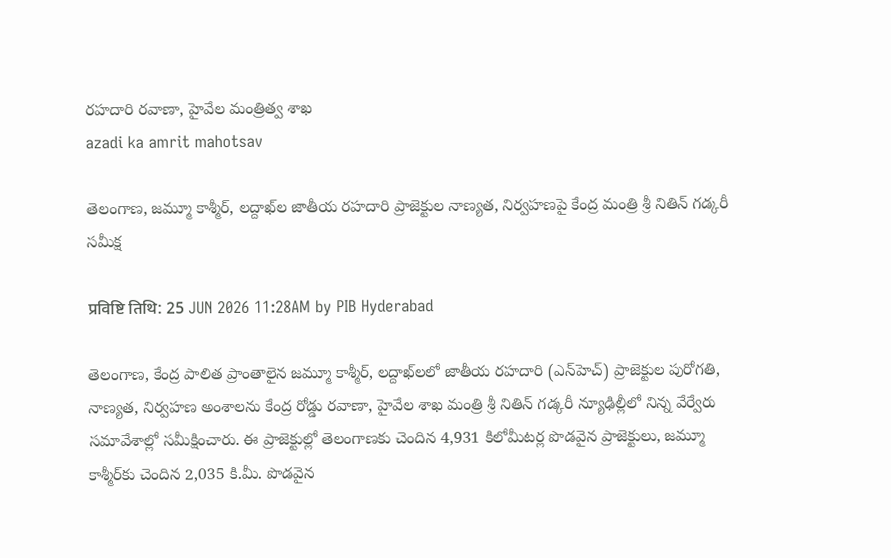రహదారి రవాణా, హైవేల మంత్రిత్వ శాఖ
azadi ka amrit mahotsav

తెలంగాణ, జమ్మూ కాశ్మీర్, లద్దాఖ్‌ల జాతీయ రహదారి ప్రాజెక్టుల నాణ్యత, నిర్వహణపై కేంద్ర మంత్రి శ్రీ నితిన్ గడ్కరీ సమీక్ష

प्रविष्टि तिथि: 25 JUN 2026 11:28AM by PIB Hyderabad

తెలంగాణ, కేంద్ర పాలిత ప్రాంతాలైన జమ్మూ కాశ్మీర్, లద్దాఖ్‌లలో జాతీయ రహదారి (ఎన్‌హెచ్) ప్రాజెక్టుల పురోగతి, నాణ్యత, నిర్వహణ అంశాలను కేంద్ర రోడ్డు రవాణా, హైవేల శాఖ మంత్రి శ్రీ నితిన్ గడ్కరీ న్యూఢిల్లీలో నిన్న వేర్వేరు సమావేశాల్లో సమీక్షించారు. ఈ ప్రాజెక్టుల్లో తెలంగాణకు చెందిన 4,931 కిలోమీటర్ల పొడవైన ప్రాజెక్టులు, జమ్మూ కాశ్మీర్‌కు చెందిన 2,035 కి.మీ. పొడవైన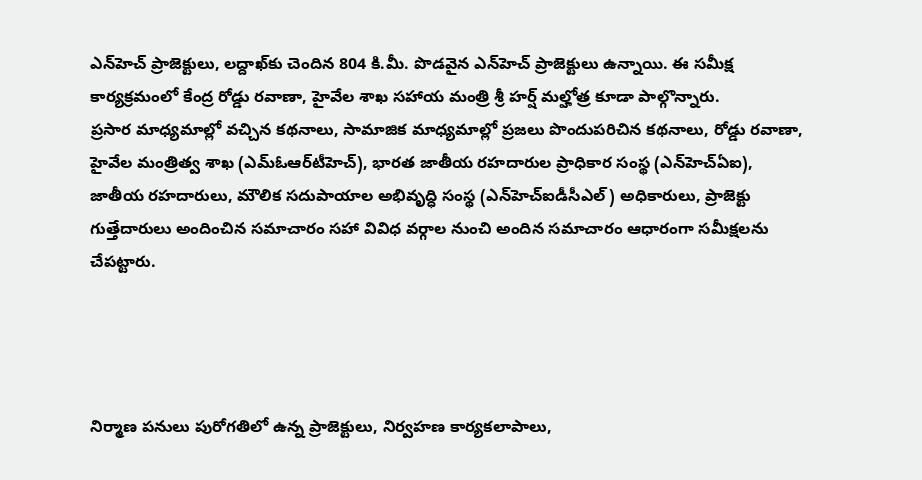ఎన్‌హెచ్ ప్రాజెక్టులు, లద్దాఖ్‌కు చెందిన 804 కి.మీ. పొడవైన ఎన్‌హెచ్ ప్రాజెక్టులు ఉన్నాయి. ఈ సమీక్ష కార్యక్రమంలో కేంద్ర రోడ్డు రవాణా, హైవేల శాఖ సహాయ మంత్రి శ్రీ హర్ష్ మల్హోత్ర కూడా పాల్గొన్నారు.
ప్రసార మాధ్యమాల్లో వచ్చిన కథనాలు, సామాజిక మాధ్యమాల్లో ప్రజలు పొందుపరిచిన కథనాలు, రోడ్డు రవాణా, హైవేల మంత్రిత్వ శాఖ (ఎమ్ఓఆర్‌టీహెచ్), భారత జాతీయ రహదారుల ప్రాధికార సంస్థ (ఎన్‌హెచ్ఏఐ), జాతీయ రహదారులు, మౌలిక సదుపాయాల అభివృద్ధి సంస్థ (ఎన్‌హెచ్ఐడీసీఎల్) అధికారులు, ప్రాజెక్టు గుత్తేదారులు అందించిన సమాచారం సహా వివిధ వర్గాల నుంచి అందిన సమాచారం ఆధారంగా సమీక్షలను చేపట్టారు.




నిర్మాణ పనులు పురోగతిలో ఉన్న ప్రాజెక్టులు, నిర్వహణ కార్యకలాపాలు,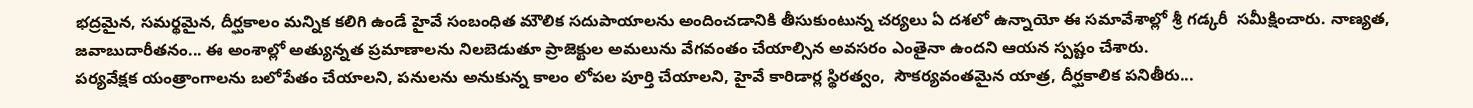భద్రమైన, సమర్థమైన, దీర్ఘకాలం మన్నిక కలిగి ఉండే హైవే సంబంధిత మౌలిక సదుపాయాలను అందించడానికి తీసుకుంటున్న చర్యలు ఏ దశలో ఉన్నాయో ఈ సమావేశాల్లో శ్రీ గడ్కరీ  సమీక్షించారు. నాణ్యత, జవాబుదారీతనం... ఈ అంశాల్లో అత్యున్నత ప్రమాణాలను నిలబెడుతూ ప్రాజెక్టుల అమలును వేగవంతం చేయాల్సిన అవసరం ఎంతైనా ఉందని ఆయన స్పష్టం చేశారు.
పర్యవేక్షక యంత్రాంగాలను బలోపేతం చేయాలని, పనులను అనుకున్న కాలం లోపల పూర్తి చేయాలని, హైవే కారిడార్ల స్థిరత్వం,  సౌకర్యవంతమైన యాత్ర, దీర్ఘకాలిక పనితీరు...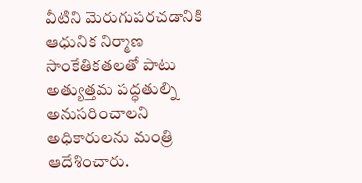వీటిని మెరుగుపరచడానికి ఆధునిక నిర్మాణ సాంకేతికతలతో పాటు అత్యుత్తమ పద్ధతుల్ని అనుసరించాలని అధికారులను మంత్రి ఆదేశించారు.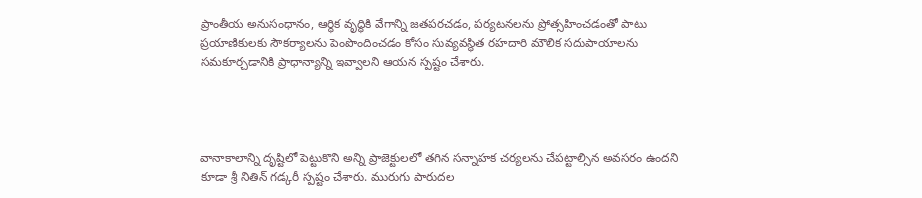ప్రాంతీయ అనుసంధానం, ఆర్థిక వృద్ధికి వేగాన్ని జతపరచడం, పర్యటనలను ప్రోత్సహించడంతో పాటు ప్రయాణికులకు సౌకర్యాలను పెంపొందించడం కోసం సువ్యవస్థిత రహదారి మౌలిక సదుపాయాలను సమకూర్చడానికి ప్రాధాన్యాన్ని ఇవ్వాలని ఆయన స్పష్టం చేశారు.




వానాకాలాన్ని దృష్టిలో పెట్టుకొని అన్ని ప్రాజెక్టులలో తగిన సన్నాహక చర్యలను చేపట్టాల్సిన అవసరం ఉందని కూడా శ్రీ నితిన్ గడ్కరీ స్పష్టం చేశారు. మురుగు పారుదల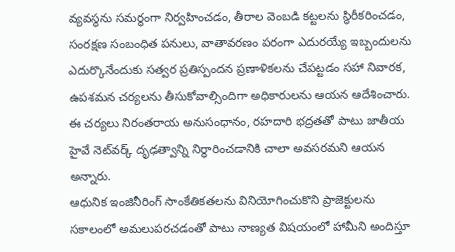వ్యవస్థను సమర్ధంగా నిర్వహించడం, తీరాల వెంబడి కట్టలను స్థిరీకరించడం, సంరక్షణ సంబంధిత పనులు, వాతావరణం పరంగా ఎదురయ్యే ఇబ్బందులను ఎదుర్కొనేందుకు సత్వర ప్రతిస్పందన ప్రణాళికలను చేపట్టడం సహా నివారక, ఉపశమన చర్యలను తీసుకోవాల్సిందిగా అధికారులను ఆయన ఆదేశించారు. ఈ చర్యలు నిరంతరాయ అనుసంధానం, రహదారి భద్రతతో పాటు జాతీయ హైవే నెట్‌వర్క్ దృఢత్వాన్ని నిర్ధారించడానికి చాలా అవసరమని ఆయన అన్నారు.
ఆధునిక ఇంజినీరింగ్ సాంకేతికతలను వినియోగించుకొని ప్రాజెక్టులను సకాలంలో అమలుపరచడంతో పాటు నాణ్యత విషయంలో హామీని అందిస్తూ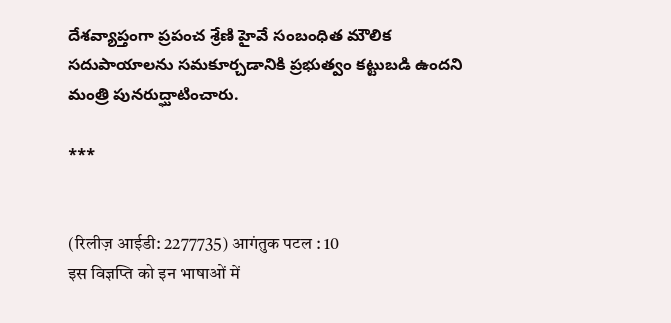దేశవ్యాప్తంగా ప్రపంచ శ్రేణి హైవే సంబంధిత మౌలిక సదుపాయాలను సమకూర్చడానికి ప్రభుత్వం కట్టుబడి ఉందని మంత్రి పునరుద్ఘాటించారు.

***


(रिलीज़ आईडी: 2277735) आगंतुक पटल : 10
इस विज्ञप्ति को इन भाषाओं में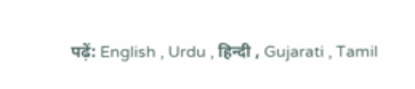पढ़ें: English , Urdu , हिन्दी , Gujarati , Tamil